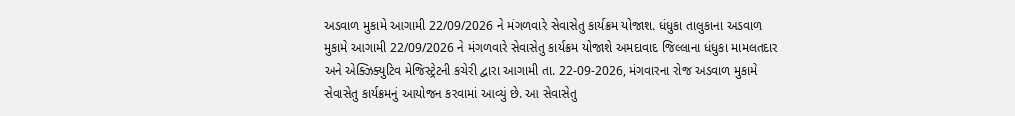અડવાળ મુકામે આગામી 22/09/2026 ને મંગળવારે સેવાસેતુ કાર્યક્રમ યોજાશ. ધંધુકા તાલુકાના અડવાળ મુકામે આગામી 22/09/2026 ને મંગળવારે સેવાસેતુ કાર્યક્રમ યોજાશે અમદાવાદ જિલ્લાના ધંધુકા મામલતદાર અને એક્ઝિક્યુટિવ મેજિસ્ટ્રેટની કચેરી દ્વારા આગામી તા. 22-09-2026, મંગવારના રોજ અડવાળ મુકામે સેવાસેતુ કાર્યક્રમનું આયોજન કરવામાં આવ્યું છે. આ સેવાસેતુ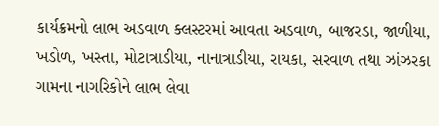કાર્યક્રમનો લાભ અડવાળ ક્લસ્ટરમાં આવતા અડવાળ, બાજરડા, જાળીયા, ખડોળ, ખસ્તા, મોટાત્રાડીયા, નાનાત્રાડીયા, રાયકા, સરવાળ તથા ઝાંઝરકા ગામના નાગરિકોને લાભ લેવા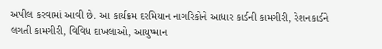અપીલ કરવામાં આવી છે. આ કાર્યક્રમ દરમિયાન નાગરિકોને આધાર કાર્ડની કામગીરી, રેશનકાર્ડને લગતી કામગીરી, વિવિધ દાખલાઓ, આયુષ્માન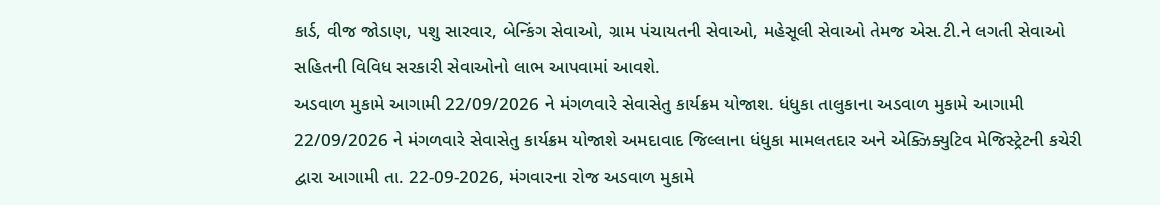કાર્ડ, વીજ જોડાણ, પશુ સારવાર, બેન્કિંગ સેવાઓ, ગ્રામ પંચાયતની સેવાઓ, મહેસૂલી સેવાઓ તેમજ એસ.ટી.ને લગતી સેવાઓ સહિતની વિવિધ સરકારી સેવાઓનો લાભ આપવામાં આવશે.
અડવાળ મુકામે આગામી 22/09/2026 ને મંગળવારે સેવાસેતુ કાર્યક્રમ યોજાશ. ધંધુકા તાલુકાના અડવાળ મુકામે આગામી 22/09/2026 ને મંગળવારે સેવાસેતુ કાર્યક્રમ યોજાશે અમદાવાદ જિલ્લાના ધંધુકા મામલતદાર અને એક્ઝિક્યુટિવ મેજિસ્ટ્રેટની કચેરી દ્વારા આગામી તા. 22-09-2026, મંગવારના રોજ અડવાળ મુકામે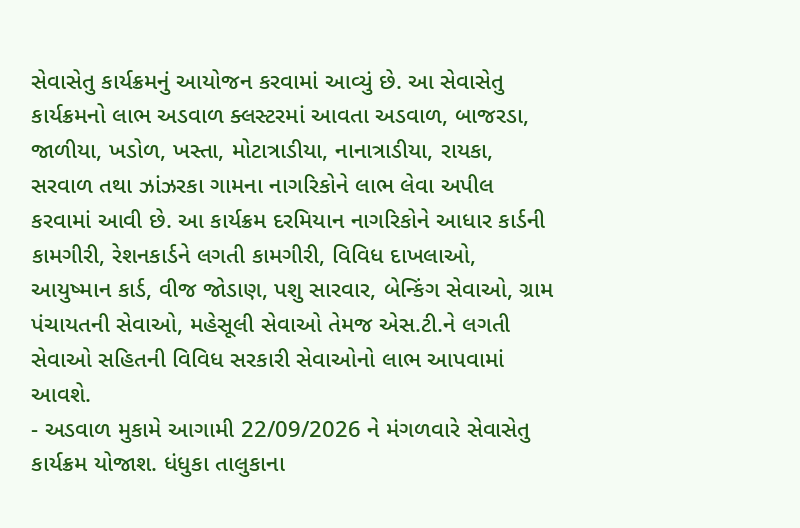સેવાસેતુ કાર્યક્રમનું આયોજન કરવામાં આવ્યું છે. આ સેવાસેતુ કાર્યક્રમનો લાભ અડવાળ ક્લસ્ટરમાં આવતા અડવાળ, બાજરડા, જાળીયા, ખડોળ, ખસ્તા, મોટાત્રાડીયા, નાનાત્રાડીયા, રાયકા, સરવાળ તથા ઝાંઝરકા ગામના નાગરિકોને લાભ લેવા અપીલ કરવામાં આવી છે. આ કાર્યક્રમ દરમિયાન નાગરિકોને આધાર કાર્ડની કામગીરી, રેશનકાર્ડને લગતી કામગીરી, વિવિધ દાખલાઓ, આયુષ્માન કાર્ડ, વીજ જોડાણ, પશુ સારવાર, બેન્કિંગ સેવાઓ, ગ્રામ પંચાયતની સેવાઓ, મહેસૂલી સેવાઓ તેમજ એસ.ટી.ને લગતી સેવાઓ સહિતની વિવિધ સરકારી સેવાઓનો લાભ આપવામાં આવશે.
- અડવાળ મુકામે આગામી 22/09/2026 ને મંગળવારે સેવાસેતુ કાર્યક્રમ યોજાશ. ધંધુકા તાલુકાના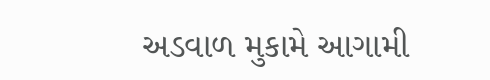અડવાળ મુકામે આગામી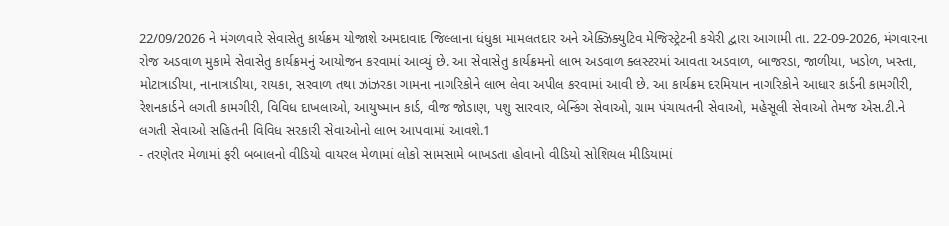22/09/2026 ને મંગળવારે સેવાસેતુ કાર્યક્રમ યોજાશે અમદાવાદ જિલ્લાના ધંધુકા મામલતદાર અને એક્ઝિક્યુટિવ મેજિસ્ટ્રેટની કચેરી દ્વારા આગામી તા. 22-09-2026, મંગવારના રોજ અડવાળ મુકામે સેવાસેતુ કાર્યક્રમનું આયોજન કરવામાં આવ્યું છે. આ સેવાસેતુ કાર્યક્રમનો લાભ અડવાળ ક્લસ્ટરમાં આવતા અડવાળ, બાજરડા, જાળીયા, ખડોળ, ખસ્તા, મોટાત્રાડીયા, નાનાત્રાડીયા, રાયકા, સરવાળ તથા ઝાંઝરકા ગામના નાગરિકોને લાભ લેવા અપીલ કરવામાં આવી છે. આ કાર્યક્રમ દરમિયાન નાગરિકોને આધાર કાર્ડની કામગીરી, રેશનકાર્ડને લગતી કામગીરી, વિવિધ દાખલાઓ, આયુષ્માન કાર્ડ, વીજ જોડાણ, પશુ સારવાર, બેન્કિંગ સેવાઓ, ગ્રામ પંચાયતની સેવાઓ, મહેસૂલી સેવાઓ તેમજ એસ.ટી.ને લગતી સેવાઓ સહિતની વિવિધ સરકારી સેવાઓનો લાભ આપવામાં આવશે.1
- તરણેતર મેળામાં ફરી બબાલનો વીડિયો વાયરલ મેળામાં લોકો સામસામે બાખડતા હોવાનો વીડિયો સોશિયલ મીડિયામાં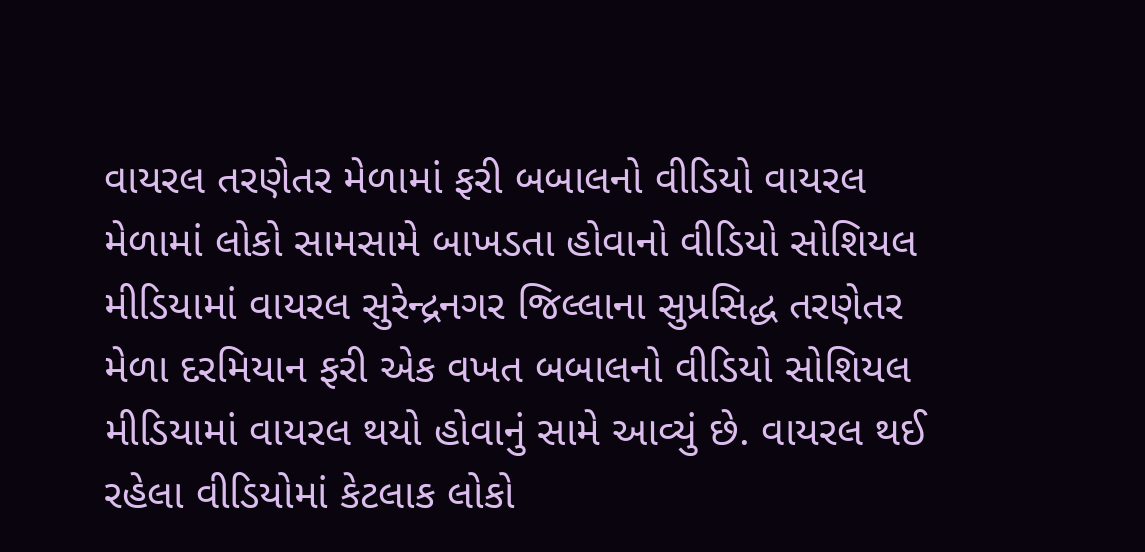વાયરલ તરણેતર મેળામાં ફરી બબાલનો વીડિયો વાયરલ મેળામાં લોકો સામસામે બાખડતા હોવાનો વીડિયો સોશિયલ મીડિયામાં વાયરલ સુરેન્દ્રનગર જિલ્લાના સુપ્રસિદ્ધ તરણેતર મેળા દરમિયાન ફરી એક વખત બબાલનો વીડિયો સોશિયલ મીડિયામાં વાયરલ થયો હોવાનું સામે આવ્યું છે. વાયરલ થઈ રહેલા વીડિયોમાં કેટલાક લોકો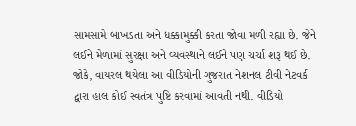સામસામે બાખડતા અને ધક્કામુક્કી કરતા જોવા મળી રહ્યા છે. જેને લઈને મેળામાં સુરક્ષા અને વ્યવસ્થાને લઈને પણ ચર્ચા શરૂ થઈ છે. જોકે, વાયરલ થયેલા આ વીડિયોની ગુજરાત નેશનલ ટીવી નેટવર્ક દ્વારા હાલ કોઈ સ્વતંત્ર પુષ્ટિ કરવામાં આવતી નથી. વીડિયો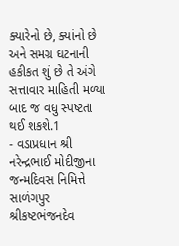ક્યારેનો છે, ક્યાંનો છે અને સમગ્ર ઘટનાની હકીકત શું છે તે અંગે સત્તાવાર માહિતી મળ્યા બાદ જ વધુ સ્પષ્ટતા થઈ શકશે.1
- વડાપ્રધાન શ્રી નરેન્દ્રભાઈ મોદીજીના જન્મદિવસ નિમિત્તે સાળંગપુર શ્રીકષ્ટભંજનદેવ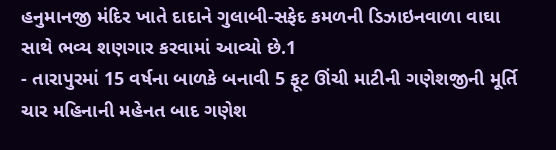હનુમાનજી મંદિર ખાતે દાદાને ગુલાબી-સફેદ કમળની ડિઝાઇનવાળા વાઘા સાથે ભવ્ય શણગાર કરવામાં આવ્યો છે.1
- તારાપુરમાં 15 વર્ષના બાળકે બનાવી 5 ફૂટ ઊંચી માટીની ગણેશજીની મૂર્તિ ચાર મહિનાની મહેનત બાદ ગણેશ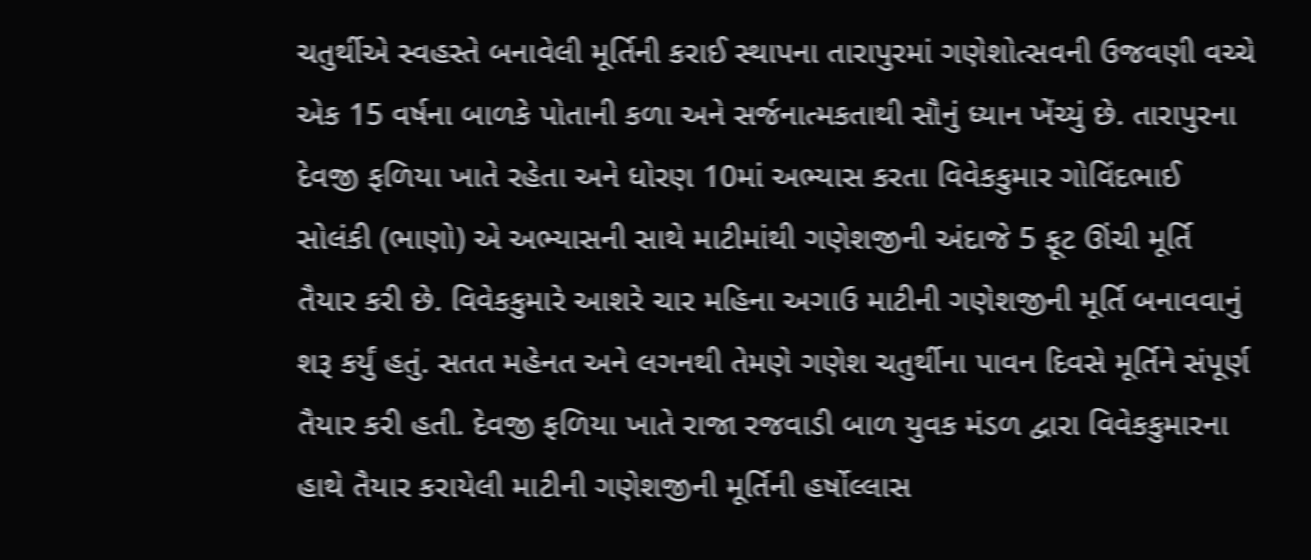ચતુર્થીએ સ્વહસ્તે બનાવેલી મૂર્તિની કરાઈ સ્થાપના તારાપુરમાં ગણેશોત્સવની ઉજવણી વચ્ચે એક 15 વર્ષના બાળકે પોતાની કળા અને સર્જનાત્મકતાથી સૌનું ધ્યાન ખેંચ્યું છે. તારાપુરના દેવજી ફળિયા ખાતે રહેતા અને ધોરણ 10માં અભ્યાસ કરતા વિવેકકુમાર ગોવિંદભાઈ સોલંકી (ભાણો) એ અભ્યાસની સાથે માટીમાંથી ગણેશજીની અંદાજે 5 ફૂટ ઊંચી મૂર્તિ તૈયાર કરી છે. વિવેકકુમારે આશરે ચાર મહિના અગાઉ માટીની ગણેશજીની મૂર્તિ બનાવવાનું શરૂ કર્યું હતું. સતત મહેનત અને લગનથી તેમણે ગણેશ ચતુર્થીના પાવન દિવસે મૂર્તિને સંપૂર્ણ તૈયાર કરી હતી. દેવજી ફળિયા ખાતે રાજા રજવાડી બાળ યુવક મંડળ દ્વારા વિવેકકુમારના હાથે તૈયાર કરાયેલી માટીની ગણેશજીની મૂર્તિની હર્ષોલ્લાસ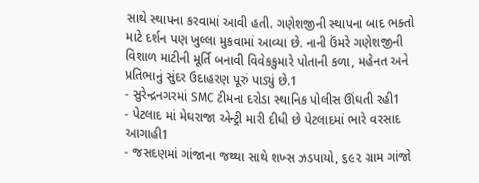સાથે સ્થાપના કરવામાં આવી હતી. ગણેશજીની સ્થાપના બાદ ભક્તો માટે દર્શન પણ ખુલ્લા મુકવામાં આવ્યા છે. નાની ઉંમરે ગણેશજીની વિશાળ માટીની મૂર્તિ બનાવી વિવેકકુમારે પોતાની કળા, મહેનત અને પ્રતિભાનું સુંદર ઉદાહરણ પૂરું પાડ્યું છે.1
- સુરેન્દ્રનગરમાં SMC ટીમના દરોડા સ્થાનિક પોલીસ ઊંઘતી રહી1
- પેટલાદ માં મેઘરાજા એન્ટ્રી મારી દીધી છે પેટલાદમાં ભારે વરસાદ આગાહી1
- જસદણમાં ગાંજાના જથ્થા સાથે શખ્સ ઝડપાયો, ૬૯૨ ગ્રામ ગાંજો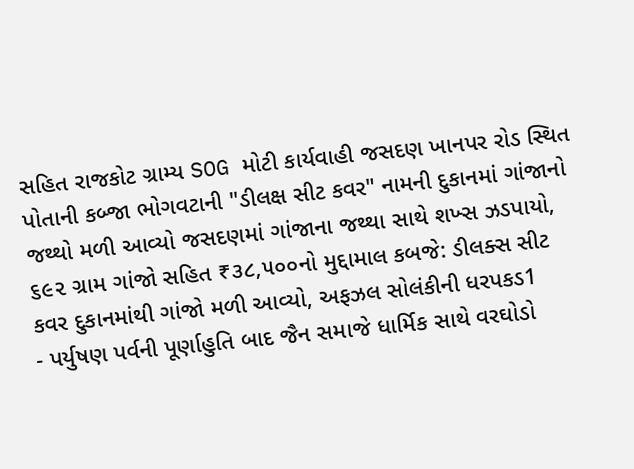સહિત રાજકોટ ગ્રામ્ય SOG મોટી કાર્યવાહી જસદણ ખાનપર રોડ સ્થિત પોતાની કબ્જા ભોગવટાની "ડીલક્ષ સીટ કવર" નામની દુકાનમાં ગાંજાનો જથ્થો મળી આવ્યો જસદણમાં ગાંજાના જથ્થા સાથે શખ્સ ઝડપાયો, ૬૯૨ ગ્રામ ગાંજો સહિત ₹૩૮,૫૦૦નો મુદ્દામાલ કબજે: ડીલક્સ સીટ કવર દુકાનમાંથી ગાંજો મળી આવ્યો, અફઝલ સોલંકીની ધરપકડ1
- પર્યુષણ પર્વની પૂર્ણાહુતિ બાદ જૈન સમાજે ધાર્મિક સાથે વરઘોડો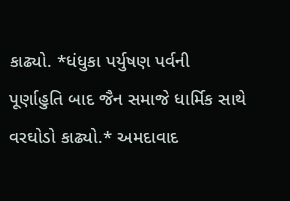કાઢ્યો. *ધંધુકા પર્યુષણ પર્વની પૂર્ણાહુતિ બાદ જૈન સમાજે ધાર્મિક સાથે વરઘોડો કાઢ્યો.* અમદાવાદ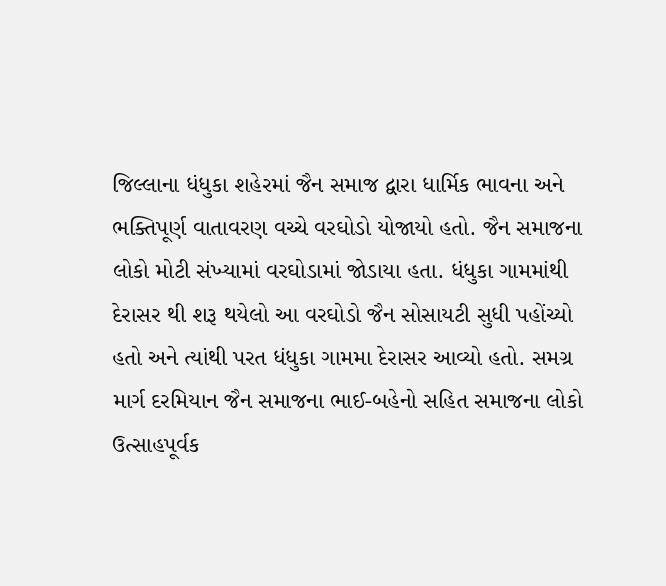જિલ્લાના ધંધુકા શહેરમાં જૈન સમાજ દ્વારા ધાર્મિક ભાવના અને ભક્તિપૂર્ણ વાતાવરણ વચ્ચે વરઘોડો યોજાયો હતો. જૈન સમાજના લોકો મોટી સંખ્યામાં વરઘોડામાં જોડાયા હતા. ધંધુકા ગામમાંથી દેરાસર થી શરૂ થયેલો આ વરઘોડો જૈન સોસાયટી સુધી પહોંચ્યો હતો અને ત્યાંથી પરત ધંધુકા ગામમા દેરાસર આવ્યો હતો. સમગ્ર માર્ગ દરમિયાન જૈન સમાજના ભાઈ-બહેનો સહિત સમાજના લોકો ઉત્સાહપૂર્વક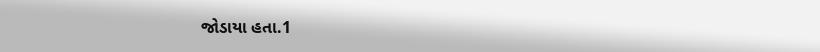જોડાયા હતા.1